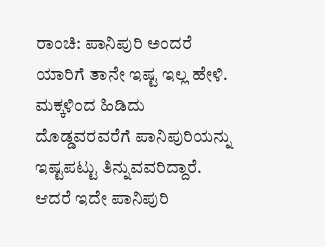ರಾಂಚಿ: ಪಾನಿಪುರಿ ಅಂದರೆ ಯಾರಿಗೆ ತಾನೇ ಇಷ್ಟ ಇಲ್ಲ ಹೇಳಿ. ಮಕ್ಕಳಿಂದ ಹಿಡಿದು ದೊಡ್ಡವರವರೆಗೆ ಪಾನಿಪುರಿಯನ್ನು ಇಷ್ಟಪಟ್ಟು ತಿನ್ನುವವರಿದ್ದಾರೆ. ಆದರೆ ಇದೇ ಪಾನಿಪುರಿ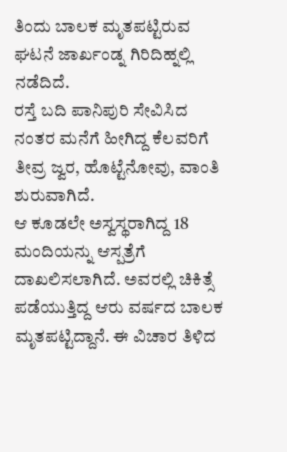ತಿಂದು ಬಾಲಕ ಮೃತಪಟ್ಟಿರುವ ಘಟನೆ ಜಾರ್ಖಂಡ್ನ ಗಿರಿದಿಹ್ನಲ್ಲಿ ನಡೆದಿದೆ.
ರಸ್ತೆ ಬದಿ ಪಾನಿಪುರಿ ಸೇವಿಸಿದ ನಂತರ ಮನೆಗೆ ಹೀಗಿದ್ದ ಕೆಲವರಿಗೆ ತೀವ್ರ ಜ್ವರ, ಹೊಟ್ಟೆನೋವು, ವಾಂತಿ ಶುರುವಾಗಿದೆ.
ಆ ಕೂಡಲೇ ಅಸ್ವಸ್ಥರಾಗಿದ್ದ 18 ಮಂದಿಯನ್ನು ಆಸ್ಪತ್ರೆಗೆ ದಾಖಲಿಸಲಾಗಿದೆ. ಅವರಲ್ಲಿ ಚಿಕಿತ್ಸೆ ಪಡೆಯುತ್ತಿದ್ದ ಆರು ವರ್ಷದ ಬಾಲಕ ಮೃತಪಟ್ಟಿದ್ದಾನೆ. ಈ ವಿಚಾರ ತಿಳಿದ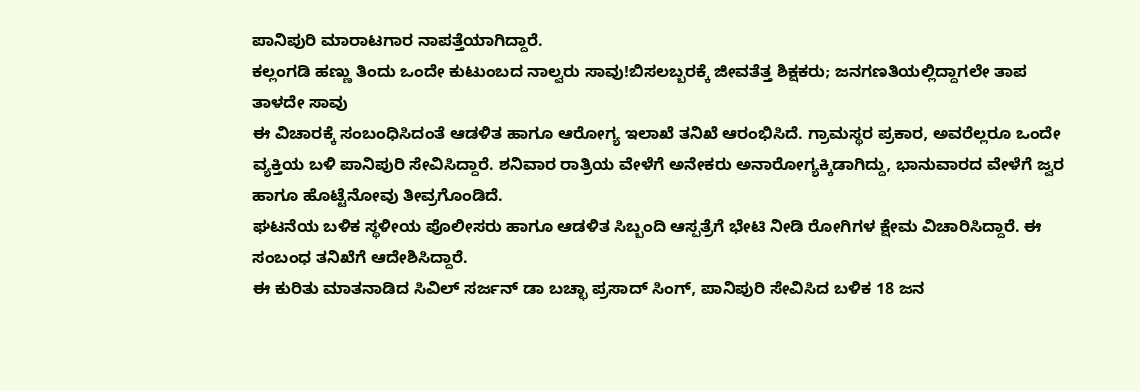ಪಾನಿಪುರಿ ಮಾರಾಟಗಾರ ನಾಪತ್ತೆಯಾಗಿದ್ದಾರೆ.
ಕಲ್ಲಂಗಡಿ ಹಣ್ಣು ತಿಂದು ಒಂದೇ ಕುಟುಂಬದ ನಾಲ್ವರು ಸಾವು!ಬಿಸಲಬ್ಬರಕ್ಕೆ ಜೀವತೆತ್ತ ಶಿಕ್ಷಕರು; ಜನಗಣತಿಯಲ್ಲಿದ್ದಾಗಲೇ ತಾಪ ತಾಳದೇ ಸಾವು
ಈ ವಿಚಾರಕ್ಕೆ ಸಂಬಂಧಿಸಿದಂತೆ ಆಡಳಿತ ಹಾಗೂ ಆರೋಗ್ಯ ಇಲಾಖೆ ತನಿಖೆ ಆರಂಭಿಸಿದೆ. ಗ್ರಾಮಸ್ಥರ ಪ್ರಕಾರ, ಅವರೆಲ್ಲರೂ ಒಂದೇ ವ್ಯಕ್ತಿಯ ಬಳಿ ಪಾನಿಪುರಿ ಸೇವಿಸಿದ್ದಾರೆ. ಶನಿವಾರ ರಾತ್ರಿಯ ವೇಳೆಗೆ ಅನೇಕರು ಅನಾರೋಗ್ಯಕ್ಕಿಡಾಗಿದ್ದು, ಭಾನುವಾರದ ವೇಳೆಗೆ ಜ್ವರ ಹಾಗೂ ಹೊಟ್ಟೆನೋವು ತೀವ್ರಗೊಂಡಿದೆ.
ಘಟನೆಯ ಬಳಿಕ ಸ್ಥಳೀಯ ಪೊಲೀಸರು ಹಾಗೂ ಆಡಳಿತ ಸಿಬ್ಬಂದಿ ಆಸ್ಪತ್ರೆಗೆ ಭೇಟಿ ನೀಡಿ ರೋಗಿಗಳ ಕ್ಷೇಮ ವಿಚಾರಿಸಿದ್ದಾರೆ. ಈ ಸಂಬಂಧ ತನಿಖೆಗೆ ಆದೇಶಿಸಿದ್ದಾರೆ.
ಈ ಕುರಿತು ಮಾತನಾಡಿದ ಸಿವಿಲ್ ಸರ್ಜನ್ ಡಾ ಬಚ್ಛಾ ಪ್ರಸಾದ್ ಸಿಂಗ್, ಪಾನಿಪುರಿ ಸೇವಿಸಿದ ಬಳಿಕ 18 ಜನ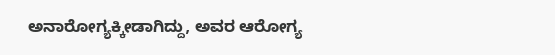ಅನಾರೋಗ್ಯಕ್ಕೀಡಾಗಿದ್ದು, ಅವರ ಆರೋಗ್ಯ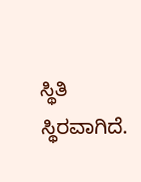ಸ್ಥಿತಿ ಸ್ಥಿರವಾಗಿದೆ.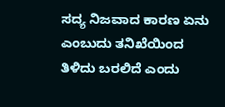ಸದ್ಯ ನಿಜವಾದ ಕಾರಣ ಏನು ಎಂಬುದು ತನಿಖೆಯಿಂದ ತಿಳಿದು ಬರಲಿದೆ ಎಂದು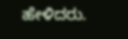ಹೇಳಿದರು.